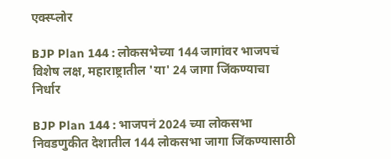एक्स्प्लोर

BJP Plan 144 : लोकसभेच्या 144 जागांवर भाजपचं विशेष लक्ष, महाराष्ट्रातील 'या' 24 जागा जिंकण्याचा निर्धार

BJP Plan 144 : भाजपनं 2024 च्या लोकसभा निवडणुकीत देशातील 144 लोकसभा जागा जिंकण्यासाठी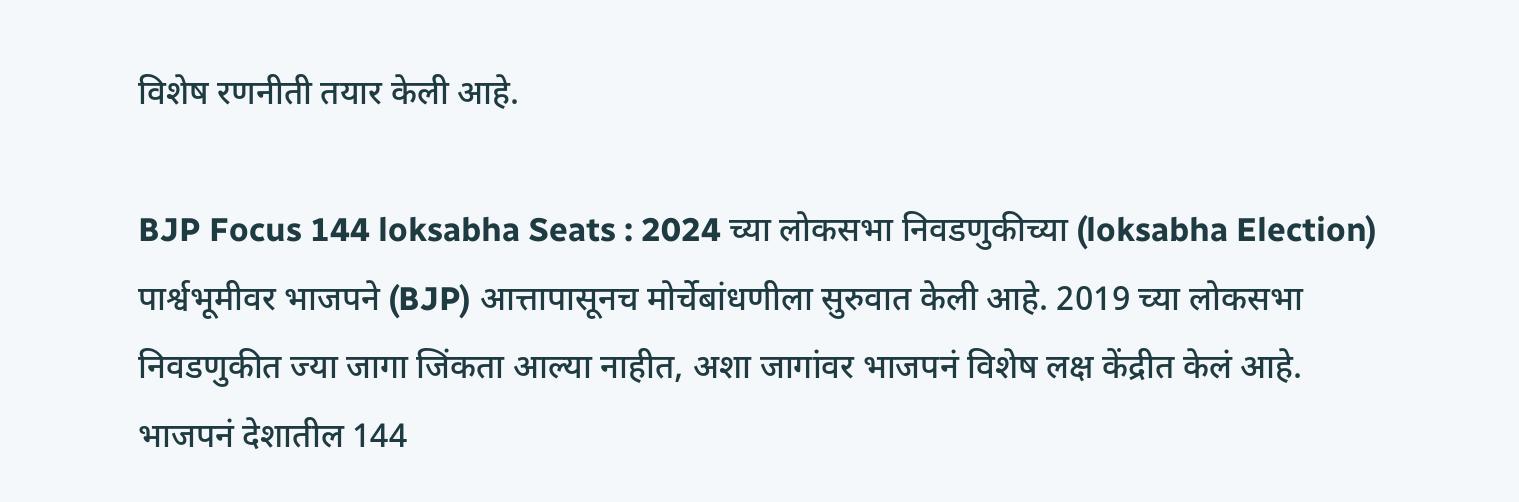विशेष रणनीती तयार केली आहे.

BJP Focus 144 loksabha Seats : 2024 च्या लोकसभा निवडणुकीच्या (loksabha Election) पार्श्वभूमीवर भाजपने (BJP) आत्तापासूनच मोर्चेबांधणीला सुरुवात केली आहे. 2019 च्या लोकसभा निवडणुकीत ज्या जागा जिंकता आल्या नाहीत, अशा जागांवर भाजपनं विशेष लक्ष केंद्रीत केलं आहे. भाजपनं देशातील 144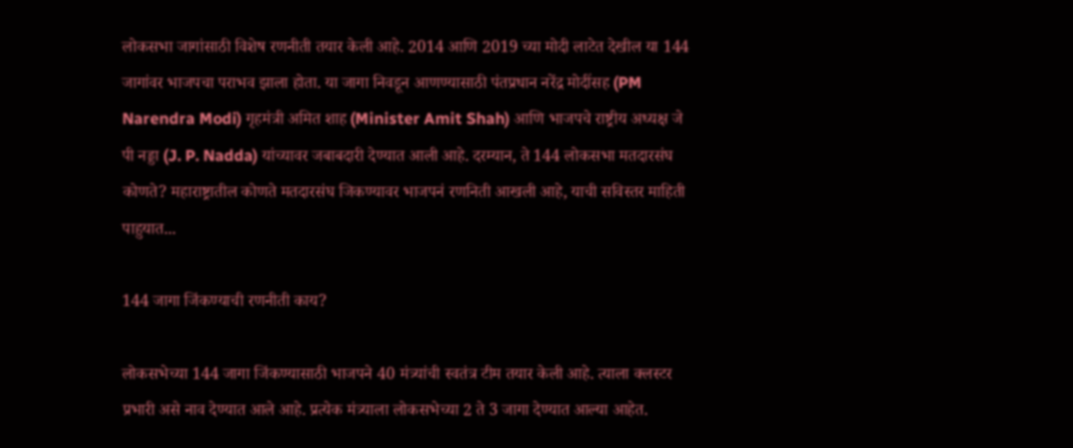लोकसभा जागांसाठी विशेष रणनीती तयार केली आहे. 2014 आणि 2019 च्या मोदी लाटेत देखील या 144 जागांवर भाजपचा पराभव झाला होता. या जागा निवडून आणण्यासाठी पंतप्रधान नरेंद्र मोदींसह (PM Narendra Modi) गृहमंत्री अमित शाह (Minister Amit Shah) आणि भाजपचे राष्ट्रीय अध्यक्ष जे पी नड्डा (J. P. Nadda) यांच्यावर जबाबदारी देण्यात आली आहे. दरम्यान, ते 144 लोकसभा मतदारसंघ कोणते? महाराष्ट्रातील कोणते मतदारसंघ जिकण्यावर भाजपनं रणनिती आखली आहे, याची सविस्तर माहिती पाहुयात...

144 जागा जिंकण्याची रणनीती काय?

लोकसभेच्या 144 जागा जिंकण्यासाठी भाजपने 40 मंत्र्यांची स्वतंत्र टीम तयार केली आहे. त्याला क्लस्टर प्रभारी असे नाव देण्यात आले आहे. प्रत्येक मंत्र्याला लोकसभेच्या 2 ते 3 जागा देण्यात आल्या आहेत.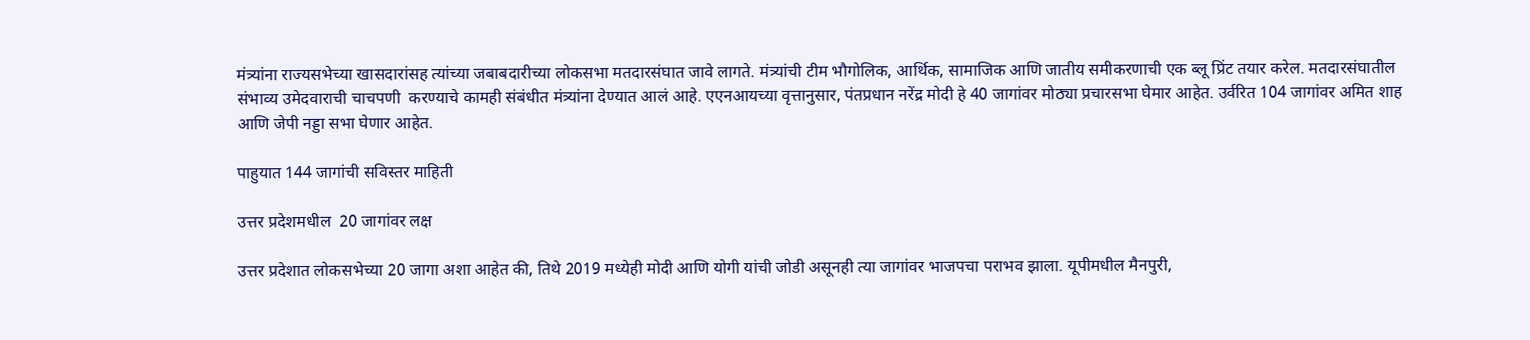मंत्र्यांना राज्यसभेच्या खासदारांसह त्यांच्या जबाबदारीच्या लोकसभा मतदारसंघात जावे लागते. मंत्र्यांची टीम भौगोलिक, आर्थिक, सामाजिक आणि जातीय समीकरणाची एक ब्लू प्रिंट तयार करेल. मतदारसंघातील संभाव्य उमेदवाराची चाचपणी  करण्याचे कामही संबंधीत मंत्र्यांना देण्यात आलं आहे. एएनआयच्या वृत्तानुसार, पंतप्रधान नरेंद्र मोदी हे 40 जागांवर मोठ्या प्रचारसभा घेमार आहेत. उर्वरित 104 जागांवर अमित शाह आणि जेपी नड्डा सभा घेणार आहेत.

पाहुयात 144 जागांची सविस्तर माहिती

उत्तर प्रदेशमधील  20 जागांवर लक्ष

उत्तर प्रदेशात लोकसभेच्या 20 जागा अशा आहेत की, तिथे 2019 मध्येही मोदी आणि योगी यांची जोडी असूनही त्या जागांवर भाजपचा पराभव झाला. यूपीमधील मैनपुरी,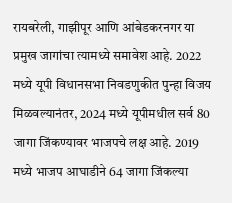रायबरेली, गाझीपूर आणि आंबेडकरनगर या प्रमुख जागांचा त्यामध्ये समावेश आहे. 2022 मध्ये यूपी विधानसभा निवडणुकीत पुन्हा विजय मिळवल्यानंतर, 2024 मध्ये यूपीमधील सर्व 80 जागा जिंकण्यावर भाजपचे लक्ष आहे. 2019 मध्ये भाजप आघाडीने 64 जागा जिंकल्या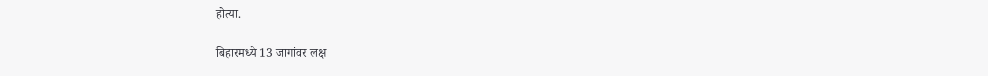होत्या.

बिहारमध्ये 13 जागांवर लक्ष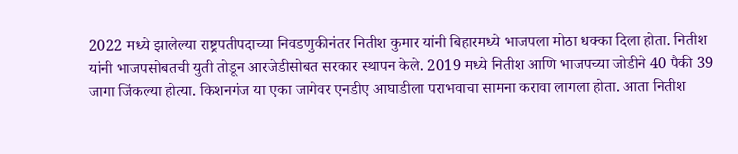2022 मध्ये झालेल्या राष्ट्रपतीपदाच्या निवडणुकीनंतर नितीश कुमार यांनी बिहारमध्ये भाजपला मोठा धक्का दिला होता. नितीश यांनी भाजपसोबतची युती तोडून आरजेडीसोबत सरकार स्थापन केले. 2019 मध्ये नितीश आणि भाजपच्या जोडीने 40 पैकी 39 जागा जिंकल्या होत्या. किशनगंज या एका जागेवर एनडीए आघाडीला पराभवाचा सामना करावा लागला होता. आता नितीश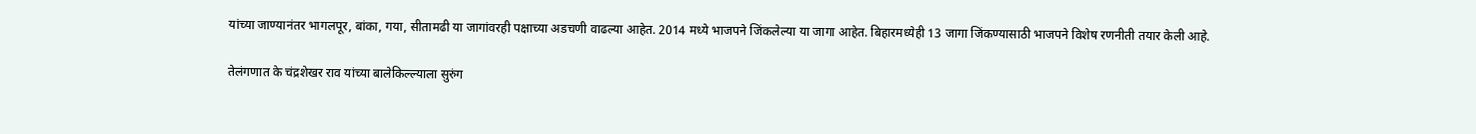यांच्या जाण्यानंतर भागलपूर, बांका, गया, सीतामढी या जागांवरही पक्षाच्या अडचणी वाढल्या आहेत. 2014 मध्ये भाजपने जिंकलेल्या या जागा आहेत. बिहारमध्येही 13 जागा जिंकण्यासाठी भाजपने विशेष रणनीती तयार केली आहे.

तेलंगणात के चंद्रशेखर राव यांच्या बालेकिल्ल्याला सुरुंग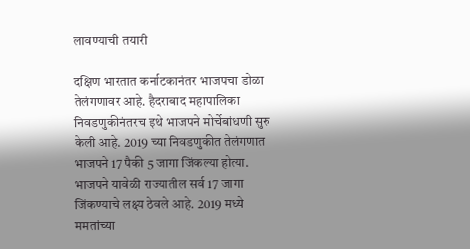लावण्याची तयारी

दक्षिण भारतात कर्नाटकानंतर भाजपचा डोळा तेलंगणावर आहे. हैदराबाद महापालिका निवडणुकीनंतरच इथे भाजपने मोर्चेबांधणी सुरु केली आहे. 2019 च्या निवडणुकीत तेलंगणात भाजपने 17 पैकी 5 जागा जिंकल्या होत्या. भाजपने यावेळी राज्यातील सर्व 17 जागा जिंकण्याचे लक्ष्य ठेवले आहे. 2019 मध्ये ममतांच्या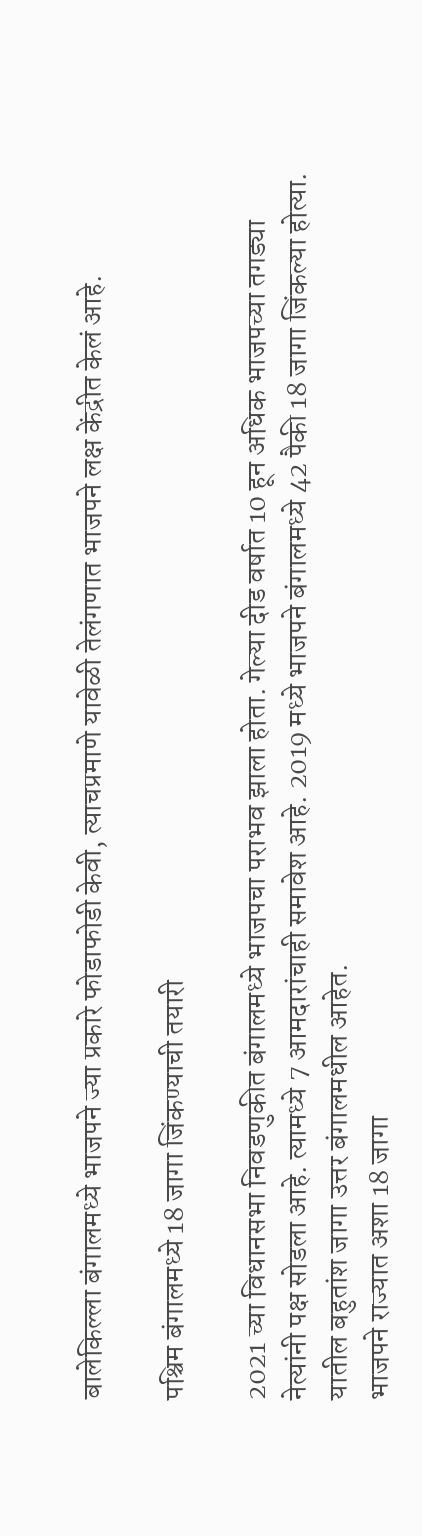बालेकिल्ला बंगालमध्ये भाजपने ज्या प्रकारे फोडाफोडी केवी, त्याचप्रमाणे यावेळी तेलंगणात भाजपने लक्ष केंद्रीत केलं आहे.

पश्चिम बंगालमध्ये 18 जागा जिंकण्याची तयारी

2021 च्या विधानसभा निवडणुकीत बंगालमध्ये भाजपचा पराभव झाला होता. गेल्या दीड वर्षात 10 हून अधिक भाजपच्या तगड्या नेत्यांनी पक्ष सोडला आहे. त्यामध्ये 7 आमदारांचाही समावेश आहे. 2019 मध्ये भाजपने बंगालमध्ये 42 पैकी 18 जागा जिंकल्या होत्या. यातील बहुतांश जागा उत्तर बंगालमधील आहेत.
भाजपने राज्यात अशा 18 जागा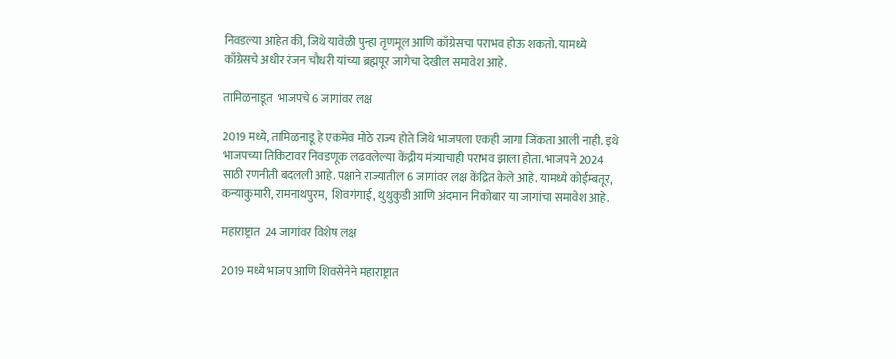निवडल्या आहेत की, जिथे यावेळी पुन्हा तृणमूल आणि काँग्रेसचा पराभव होऊ शकतो. यामध्ये काँग्रेसचे अधीर रंजन चौधरी यांच्या ब्रह्मपूर जागेचा देखील समावेश आहे.

तामिळनाडूत  भाजपचे 6 जागांवर लक्ष

2019 मध्ये, तामिळनाडू हे एकमेव मोठे राज्य होते जिथे भाजपला एकही जागा जिंकता आली नाही. इथे भाजपच्या तिकिटावर निवडणूक लढवलेल्या केंद्रीय मंत्र्याचाही पराभव झाला होता. भाजपने 2024 साठी रणनीती बदलली आहे. पक्षाने राज्यातील 6 जागांवर लक्ष केंद्रित केले आहे. यामध्ये कोईम्बतूर, कन्याकुमारी, रामनाथपुरम,  शिवगंगाई, थुथुकुडी आणि अंदमान निकोबार या जागांचा समावेश आहे.

महाराष्ट्रात  24 जागांवर विशेष लक्ष

2019 मध्ये भाजप आणि शिवसेनेने महाराष्ट्रात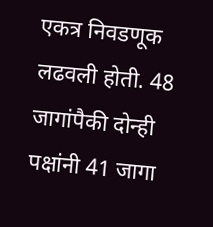एकत्र निवडणूक लढवली होती. 48 जागांपैकी दोन्ही पक्षांनी 41 जागा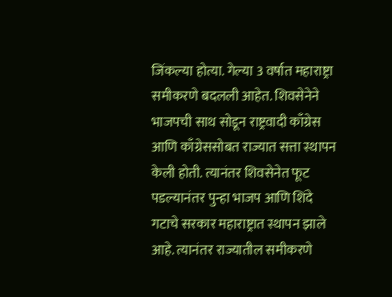जिंकल्या होत्या. गेल्या 3 वर्षात महाराष्ट्रा समीकरणे बदलली आहेत. शिवसेनेने भाजपची साथ सोडून राष्ट्रवादी काँग्रेस आणि काँग्रेससोबत राज्यात सत्ता स्थापन केली होती. त्यानंतर शिवसेनेत फूट पडल्यानंतर पुन्हा भाजप आणि शिंदे गटाचे सरकार महाराष्ट्रात स्थापन झाले आहे. त्यानंतर राज्यातील समीकरणे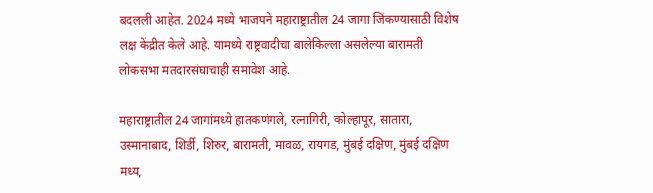बदलली आहेत. 2024 मध्ये भाजपने महाराष्ट्रातील 24 जागा जिंकण्यासाठी विशेष लक्ष केंद्रीत केले आहे. यामध्ये राष्ट्रवादीचा बालेकिल्ला असलेल्या बारामती लोकसभा मतदारसंघाचाही समावेश आहे.

महाराष्ट्रातील 24 जागांमध्ये हातकणंगले, रत्नागिरी, कोल्हापूर, सातारा, उस्मानाबाद, शिर्डी, शिरुर, बारामती, मावळ, रायगड, मुंबई दक्षिण, मुंबई दक्षिण मध्य,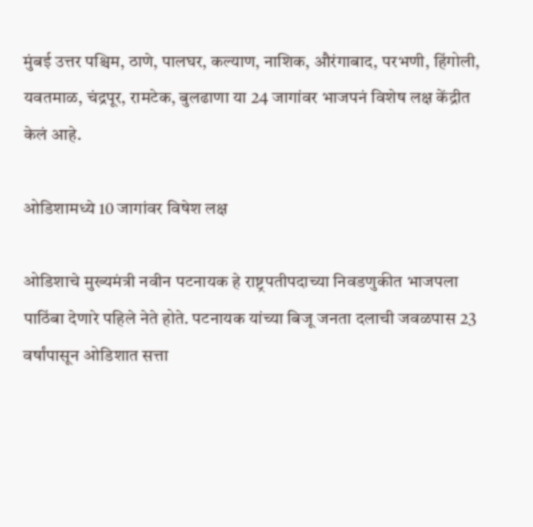मुंबई उत्तर पश्चिम, ठाणे, पालघर, कल्याण, नाशिक, औरंगाबाद, परभणी, हिंगोली, यवतमाळ, चंद्रपूर, रामटेक, बुलढाणा या 24 जागांवर भाजपनं विशेष लक्ष केंद्रीत केलं आहे.

ओडिशामध्ये 10 जागांवर विषेश लक्ष

ओडिशाचे मुख्यमंत्री नवीन पटनायक हे राष्ट्रपतीपदाच्या निवडणुकीत भाजपला पाठिंबा देणारे पहिले नेते होते. पटनायक यांच्या बिजू जनता दलाची जवळपास 23 वर्षांपासून ओडिशात सत्ता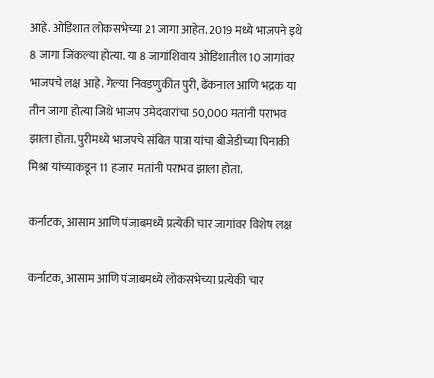आहे. ओडिशात लोकसभेच्या 21 जागा आहेत. 2019 मध्ये भाजपने इथे 8 जागा जिंकल्या होत्या. या 8 जागांशिवाय ओडिशातील 10 जागांवर भाजपचे लक्ष आहे. गेल्या निवडणुकीत पुरी, ढेंकनाल आणि भद्रक या तीन जागा होत्या जिथे भाजप उमेदवारांचा 50,000 मतांनी पराभव झाला होता. पुरीमध्ये भाजपचे संबित पात्रा यांचा बीजेडीच्या पिनाकी मिश्रा यांच्याकडून 11 हजार  मतांनी पराभव झाला होता.

कर्नाटक, आसाम आणि पंजाबमध्ये प्रत्येकी चार जागांवर विशेष लक्ष

कर्नाटक, आसाम आणि पंजाबमध्ये लोकसभेच्या प्रत्येकी चार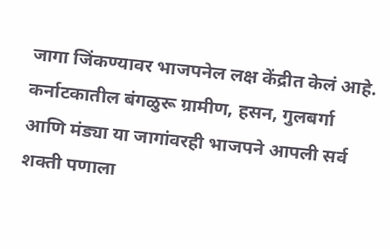जागा जिंकण्यावर भाजपनेल लक्ष केंद्रीत केलं आहे.  कर्नाटकातील बंगळुरू ग्रामीण, हसन, गुलबर्गा आणि मंड्या या जागांवरही भाजपने आपली सर्व शक्ती पणाला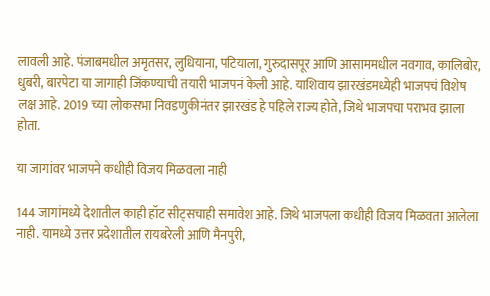लावली आहे. पंजाबमधील अमृतसर, लुधियाना, पटियाला, गुरुदासपूर आणि आसाममधील नवगाव, कालिबोर, धुबरी, बारपेटा या जागाही जिंकण्याची तयारी भाजपनं केली आहे. याशिवाय झारखंडमध्येही भाजपचं विशेष लक्ष आहे. 2019 च्या लोकसभा निवडणुकीनंतर झारखंड हे पहिले राज्य होते, जिथे भाजपचा पराभव झाला होता.

या जागांवर भाजपने कधीही विजय मिळवला नाही

144 जागांमध्ये देशातील काही हॉट सीट्सचाही समावेश आहे. जिथे भाजपला कधीही विजय मिळवता आलेला नाही. यामध्ये उत्तर प्रदेशातील रायबरेली आणि मैनपुरी,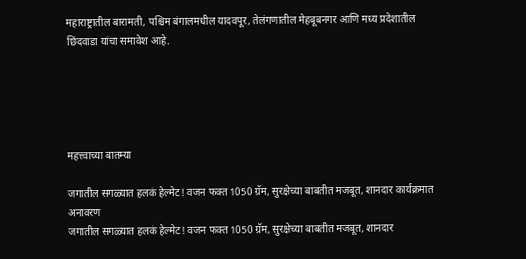महाराष्ट्रातील बारामती, पश्चिम बंगालमधील यादवपूर, तेलंगणातील मेहबूबनगर आणि मध्य प्रदेशातील छिंदवाडा यांचा समावेश आहे.





महत्त्वाच्या बातम्या

जगातील सगळ्यात हलकं हेल्मेट! वजन फक्त 1050 ग्रॅम, सुरक्षेच्या बाबतीत मजबूत, शानदार कार्यक्रमात अनावरण
जगातील सगळ्यात हलकं हेल्मेट! वजन फक्त 1050 ग्रॅम, सुरक्षेच्या बाबतीत मजबूत, शानदार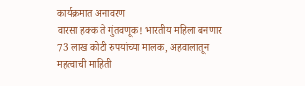कार्यक्रमात अनावरण
वारसा हक्क ते गुंतवणूक! भारतीय महिला बनणार 73 लाख कोटी रुपयांच्या मालक, अहवालातून महत्वाची माहिती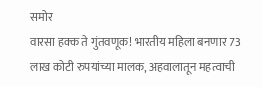समोर
वारसा हक्क ते गुंतवणूक! भारतीय महिला बनणार 73 लाख कोटी रुपयांच्या मालक, अहवालातून महत्वाची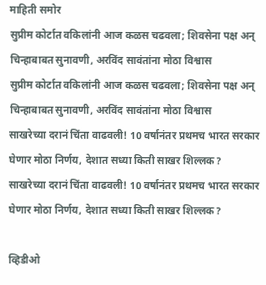माहिती समोर
सुप्रीम कोर्टात वकिलांनी आज कळस चढवला; शिवसेना पक्ष अन् चिन्हाबाबत सुनावणी, अरविंद सावंतांना मोठा विश्वास
सुप्रीम कोर्टात वकिलांनी आज कळस चढवला; शिवसेना पक्ष अन् चिन्हाबाबत सुनावणी, अरविंद सावंतांना मोठा विश्वास
साखरेच्या दरानं चिंता वाढवली! 10 वर्षानंतर प्रथमच भारत सरकार घेणार मोठा निर्णय, देशात सध्या किती साखर शिल्लक?
साखरेच्या दरानं चिंता वाढवली! 10 वर्षानंतर प्रथमच भारत सरकार घेणार मोठा निर्णय, देशात सध्या किती साखर शिल्लक?

व्हिडीओ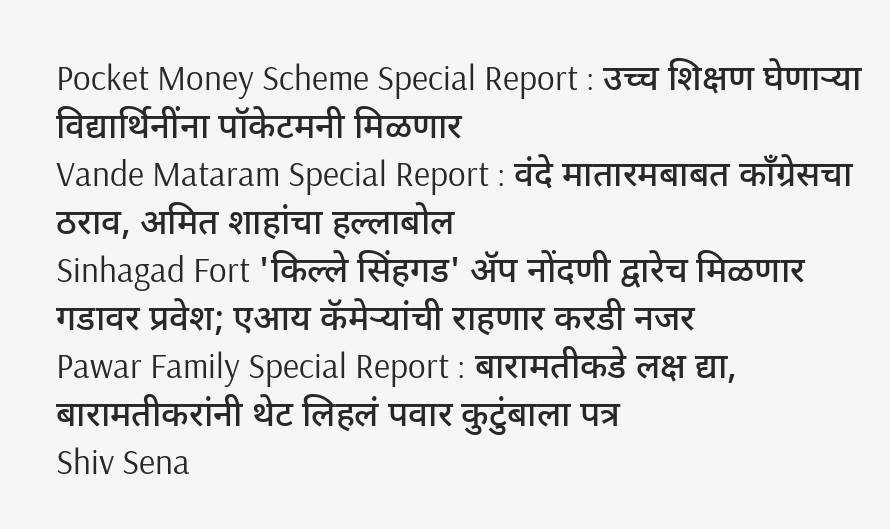Pocket Money Scheme Special Report : उच्च शिक्षण घेणाऱ्या विद्यार्थिनींना पॉकेटमनी मिळणार
Vande Mataram Special Report : वंदे मातारमबाबत काँग्रेसचा ठराव, अमित शाहांचा हल्लाबोल
Sinhagad Fort 'किल्ले सिंहगड' ॲप नोंदणी द्वारेच मिळणार गडावर प्रवेश; एआय कॅमेऱ्यांची राहणार करडी नजर
Pawar Family Special Report : बारामतीकडे लक्ष द्या, बारामतीकरांनी थेट लिहलं पवार कुटुंबाला पत्र
Shiv Sena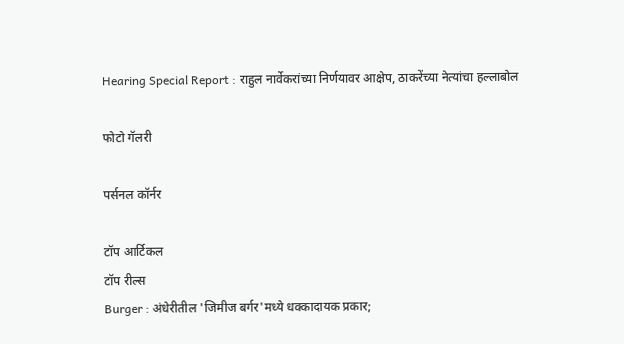Hearing Special Report : राहुल नार्वेकरांच्या निर्णयावर आक्षेप, ठाकरेंच्या नेत्यांचा हल्लाबोल

फोटो गॅलरी

पर्सनल कॉर्नर

टॉप आर्टिकल
टॉप रील्स
Burger : अंधेरीतील 'जिमीज बर्गर'मध्ये धक्कादायक प्रकार;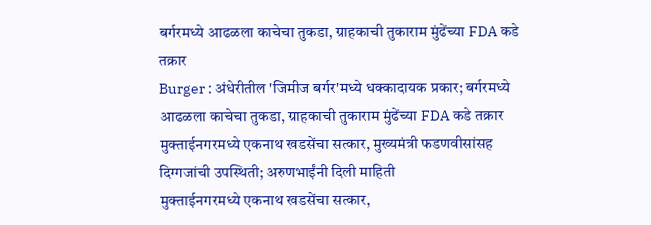बर्गरमध्ये आढळला काचेचा तुकडा, ग्राहकाची तुकाराम मुंढेंच्या FDA कडे तक्रार
Burger : अंधेरीतील 'जिमीज बर्गर'मध्ये धक्कादायक प्रकार; बर्गरमध्ये आढळला काचेचा तुकडा, ग्राहकाची तुकाराम मुंढेंच्या FDA कडे तक्रार
मुक्ताईनगरमध्ये एकनाथ खडसेंचा सत्कार, मुख्यमंत्री फडणवीसांसह दिग्गजांची उपस्थिती; अरुणभाईंनी दिली माहिती
मुक्ताईनगरमध्ये एकनाथ खडसेंचा सत्कार,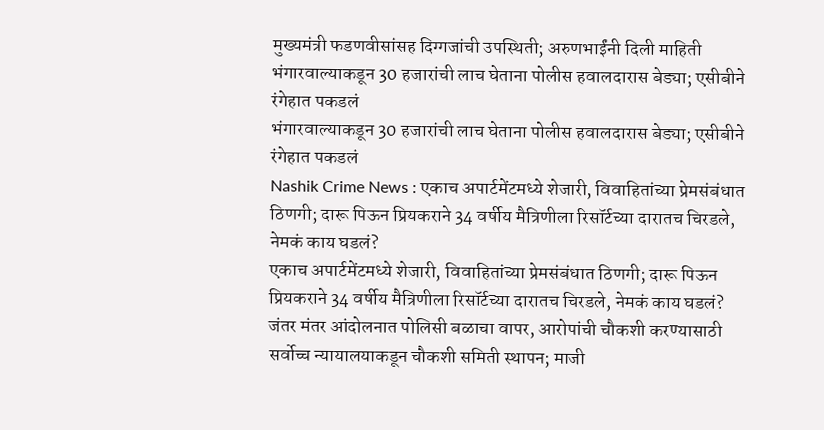मुख्यमंत्री फडणवीसांसह दिग्गजांची उपस्थिती; अरुणभाईंनी दिली माहिती
भंगारवाल्याकडून 30 हजारांची लाच घेताना पोलीस हवालदारास बेड्या; एसीबीने रंगेहात पकडलं
भंगारवाल्याकडून 30 हजारांची लाच घेताना पोलीस हवालदारास बेड्या; एसीबीने रंगेहात पकडलं
Nashik Crime News : एकाच अपार्टमेंटमध्ये शेजारी, विवाहितांच्या प्रेमसंबंधात ठिणगी; दारू पिऊन प्रियकराने 34 वर्षीय मैत्रिणीला रिसॉर्टच्या दारातच चिरडले, नेमकं काय घडलं?
एकाच अपार्टमेंटमध्ये शेजारी, विवाहितांच्या प्रेमसंबंधात ठिणगी; दारू पिऊन प्रियकराने 34 वर्षीय मैत्रिणीला रिसॉर्टच्या दारातच चिरडले, नेमकं काय घडलं?
जंतर मंतर आंदोलनात पोलिसी बळाचा वापर, आरोपांची चौकशी करण्यासाठी सर्वोच्च न्यायालयाकडून चौकशी समिती स्थापन; माजी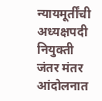न्यायमूर्तींची अध्यक्षपदी नियुक्ती
जंतर मंतर आंदोलनात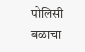पोलिसी बळाचा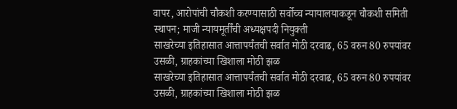वापर, आरोपांची चौकशी करण्यासाठी सर्वोच्च न्यायालयाकडून चौकशी समिती स्थापन; माजी न्यायमूर्तींची अध्यक्षपदी नियुक्ती
साखरेच्या इतिहासात आत्तापर्यंतची सर्वात मोठी दरवाढ, 65 वरुन 80 रुपयांवर उसळी, ग्राहकांच्या खिशाला मोठी झळ
साखरेच्या इतिहासात आत्तापर्यंतची सर्वात मोठी दरवाढ, 65 वरुन 80 रुपयांवर उसळी, ग्राहकांच्या खिशाला मोठी झळ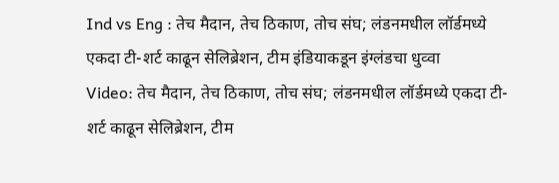Ind vs Eng : तेच मैदान, तेच ठिकाण, तोच संघ; लंडनमधील लॉर्डमध्ये एकदा टी-शर्ट काढून सेलिब्रेशन, टीम इंडियाकडून इंग्लंडचा धुव्वा
Video: तेच मैदान, तेच ठिकाण, तोच संघ; लंडनमधील लॉर्डमध्ये एकदा टी-शर्ट काढून सेलिब्रेशन, टीम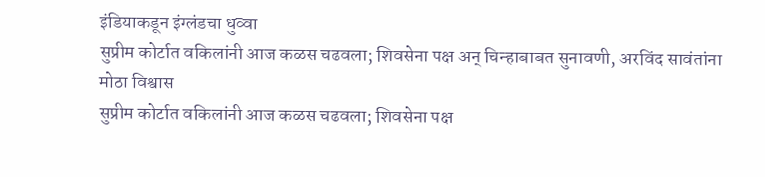इंडियाकडून इंग्लंडचा धुव्वा
सुप्रीम कोर्टात वकिलांनी आज कळस चढवला; शिवसेना पक्ष अन् चिन्हाबाबत सुनावणी, अरविंद सावंतांना मोठा विश्वास
सुप्रीम कोर्टात वकिलांनी आज कळस चढवला; शिवसेना पक्ष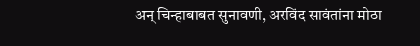अन् चिन्हाबाबत सुनावणी, अरविंद सावंतांना मोठा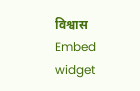विश्वास
Embed widget